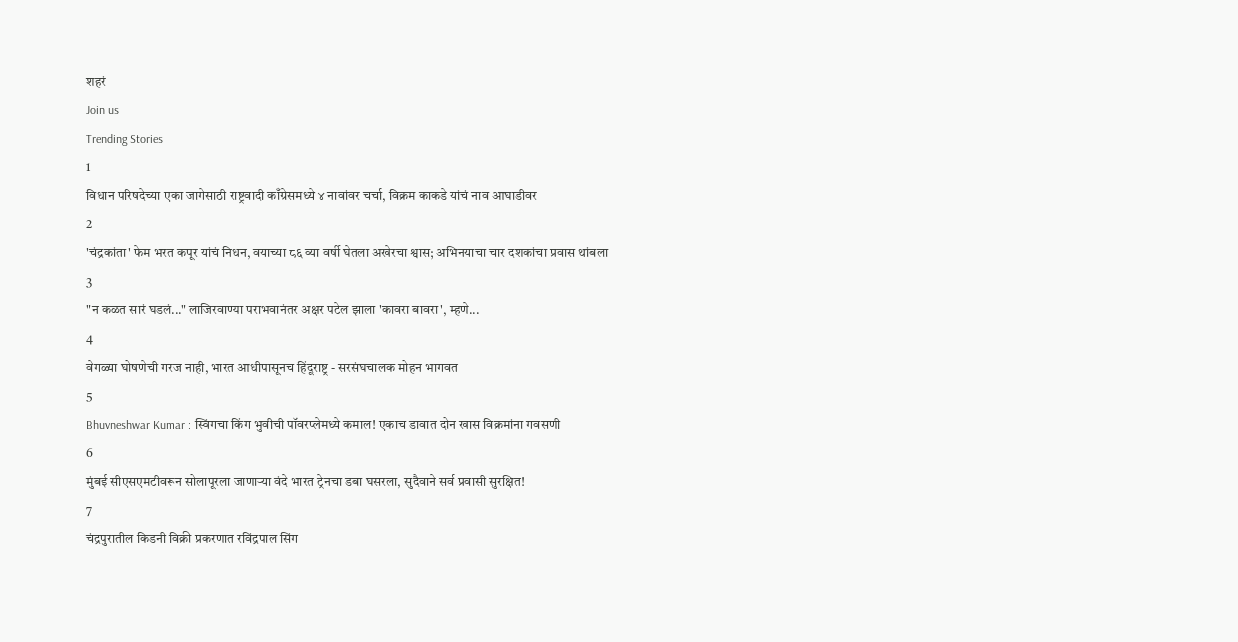शहरं
Join us
Trending Stories
1
विधान परिषदेच्या एका जागेसाठी राष्ट्रवादी काँग्रेसमध्ये ४ नावांवर चर्चा, विक्रम काकडे यांचं नाव आघाडीवर
2
'चंद्रकांता' फेम भरत कपूर यांचं निधन, वयाच्या ८६ व्या वर्षी घेतला अखेरचा श्वास; अभिनयाचा चार दशकांचा प्रवास थांबला
3
"न कळत सारं घडलं..." लाजिरवाण्या पराभवानंतर अक्षर पटेल झाला 'कावरा बावरा', म्हणे...
4
वेगळ्या घोषणेची गरज नाही, भारत आधीपासूनच हिंदूराष्ट्र - सरसंघचालक मोहन भागवत
5
Bhuvneshwar Kumar : स्विंगचा किंग भुवीची पॉवरप्लेमध्ये कमाल! एकाच डावात दोन खास विक्रमांना गवसणी
6
मुंबई सीएसएमटीवरून सोलापूरला जाणाऱ्या वंदे भारत ट्रेनचा डबा घसरला, सुदैवाने सर्व प्रवासी सुरक्षित!
7
चंद्रपुरातील किडनी विक्री प्रकरणात रविंद्रपाल सिंग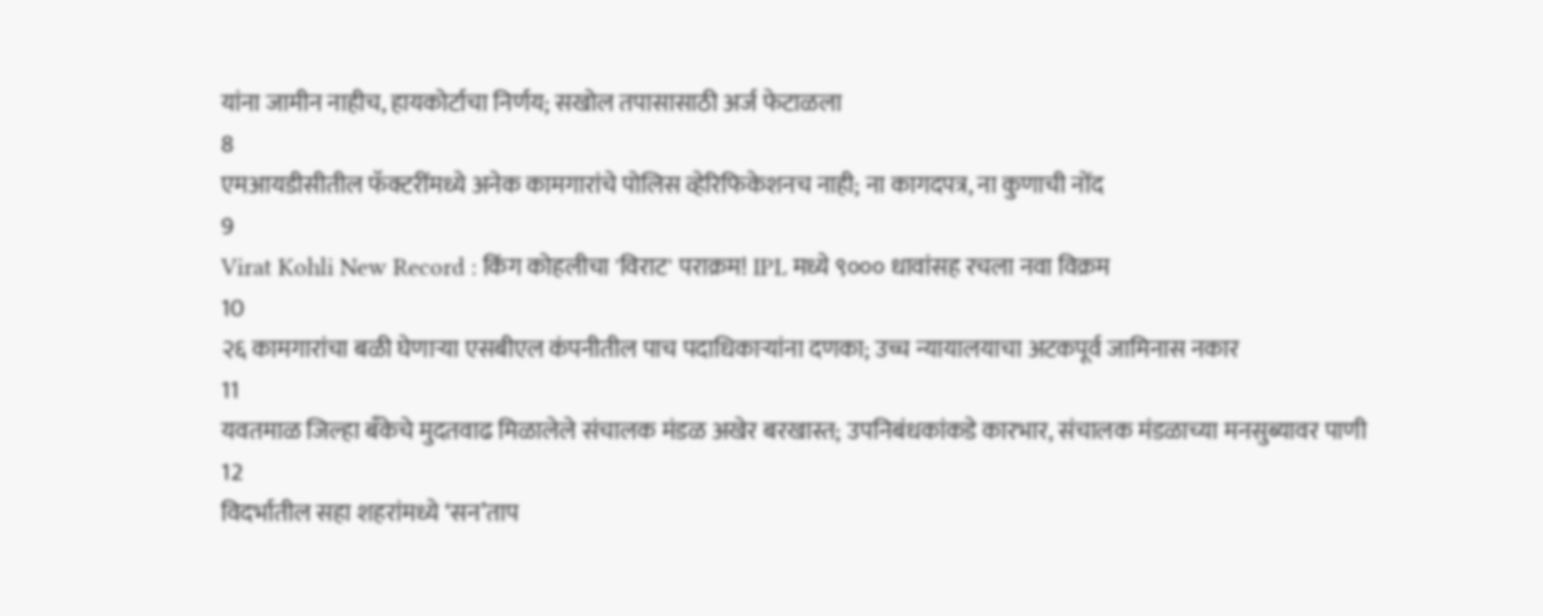यांना जामीन नाहीच, हायकोर्टाचा निर्णय; सखोल तपासासाठी अर्ज फेटाळला
8
एमआयडीसीतील फॅक्टरींमध्ये अनेक कामगारांचे पोलिस व्हेरिफिकेशनच नाही; ना कागदपत्र, ना कुणाची नोंद
9
Virat Kohli New Record : किंग कोहलीचा 'विराट' पराक्रम! IPL मध्ये ९००० धावांसह रचला नवा विक्रम
10
२६ कामगारांचा बळी घेणाऱ्या एसबीएल कंपनीतील पाच पदाधिकाऱ्यांना दणका; उच्च न्यायालयाचा अटकपूर्व जामिनास नकार
11
यवतमाळ जिल्हा बँकेचे मुदतवाढ मिळालेले संचालक मंडळ अखेर बरखास्त; उपनिबंधकांकडे कारभार, संचालक मंडळाच्या मनसुब्यावर पाणी
12
विदर्भातील सहा शहरांमध्ये ‘सन’ताप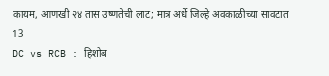कायम, आणखी २४ तास उष्णतेची लाट; मात्र अर्धे जिल्हे अवकाळीच्या सावटात
13
DC vs RCB : हिशोब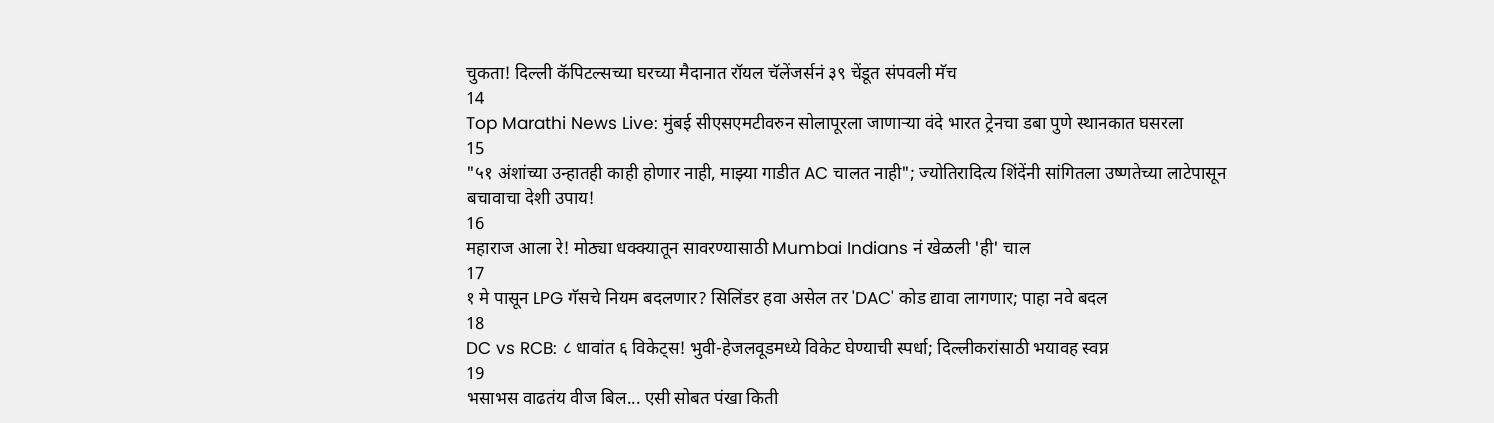चुकता! दिल्ली कॅपिटल्सच्या घरच्या मैदानात रॉयल चॅलेंजर्सनं ३९ चेंडूत संपवली मॅच
14
Top Marathi News Live: मुंबई सीएसएमटीवरुन सोलापूरला जाणाऱ्या वंदे भारत ट्रेनचा डबा पुणे स्थानकात घसरला
15
"५१ अंशांच्या उन्हातही काही होणार नाही, माझ्या गाडीत AC चालत नाही"; ज्योतिरादित्य शिंदेंनी सांगितला उष्णतेच्या लाटेपासून बचावाचा देशी उपाय!
16
महाराज आला रे! मोठ्या धक्क्यातून सावरण्यासाठी Mumbai Indians नं खेळली 'ही' चाल
17
१ मे पासून LPG गॅसचे नियम बदलणार? सिलिंडर हवा असेल तर 'DAC' कोड द्यावा लागणार; पाहा नवे बदल
18
DC vs RCB: ८ धावांत ६ विकेट्स! भुवी-हेजलवूडमध्ये विकेट घेण्याची स्पर्धा; दिल्लीकरांसाठी भयावह स्वप्न
19
भसाभस वाढतंय वीज बिल... एसी सोबत पंखा किती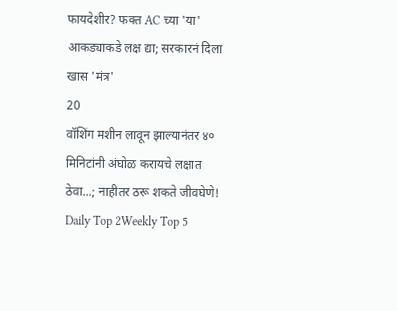फायदेशीर? फक्त AC च्या 'या' आकड्याकडे लक्ष द्या; सरकारनं दिला खास 'मंत्र'
20
वॉशिंग मशीन लावून झाल्यानंतर ४० मिनिटांनी अंघोळ करायचे लक्षात ठेवा...; नाहीतर ठरू शकते जीवघेणे!
Daily Top 2Weekly Top 5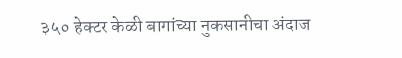३५० हेक्टर केळी बागांच्या नुकसानीचा अंदाज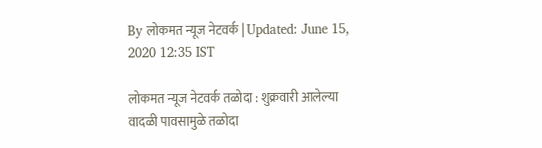By लोकमत न्यूज नेटवर्क | Updated: June 15, 2020 12:35 IST

लोकमत न्यूज नेटवर्क तळोदा : शुक्रवारी आलेल्या वादळी पावसामुळे तळोदा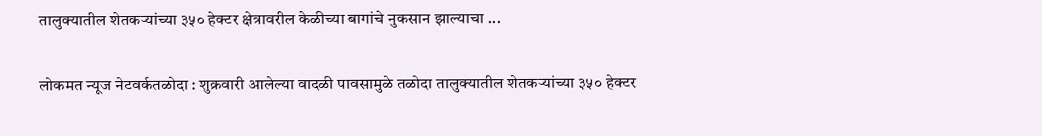तालुक्यातील शेतकऱ्यांच्या ३५० हेक्टर क्षेत्रावरील केळीच्या बागांचे नुकसान झाल्याचा ...

लोकमत न्यूज नेटवर्कतळोदा : शुक्रवारी आलेल्या वादळी पावसामुळे तळोदा तालुक्यातील शेतकऱ्यांच्या ३५० हेक्टर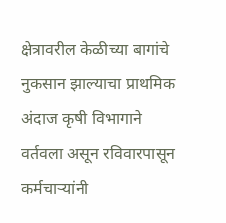क्षेत्रावरील केळीच्या बागांचे नुकसान झाल्याचा प्राथमिक अंदाज कृषी विभागाने वर्तवला असून रविवारपासून कर्मचाऱ्यांनी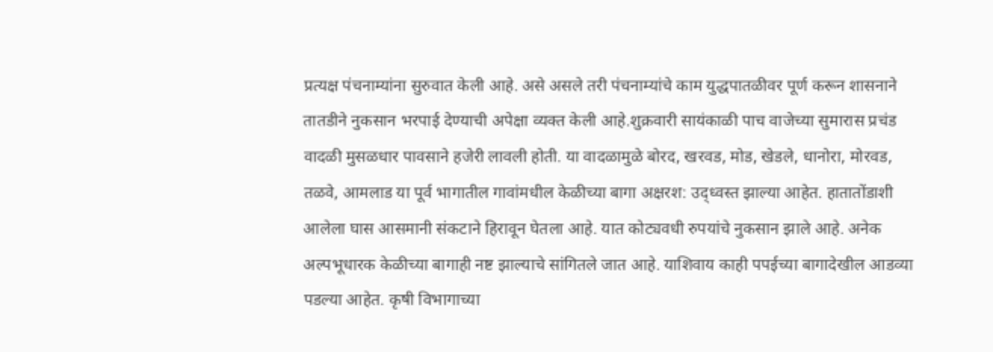प्रत्यक्ष पंचनाम्यांना सुरुवात केली आहे. असे असले तरी पंचनाम्यांचे काम युद्धपातळीवर पूर्ण करून शासनाने तातडीने नुकसान भरपाई देण्याची अपेक्षा व्यक्त केली आहे.शुक्रवारी सायंकाळी पाच वाजेच्या सुमारास प्रचंड वादळी मुसळधार पावसाने हजेरी लावली होती. या वादळामुळे बोरद, खरवड, मोड, खेडले, धानोरा, मोरवड, तळवे, आमलाड या पूर्व भागातील गावांमधील केळीच्या बागा अक्षरश: उद्ध्वस्त झाल्या आहेत. हातातोंडाशी आलेला घास आसमानी संकटाने हिरावून घेतला आहे. यात कोट्यवधी रुपयांचे नुकसान झाले आहे. अनेक अल्पभूधारक केळीच्या बागाही नष्ट झाल्याचे सांगितले जात आहे. याशिवाय काही पपईच्या बागादेखील आडव्या पडल्या आहेत. कृषी विभागाच्या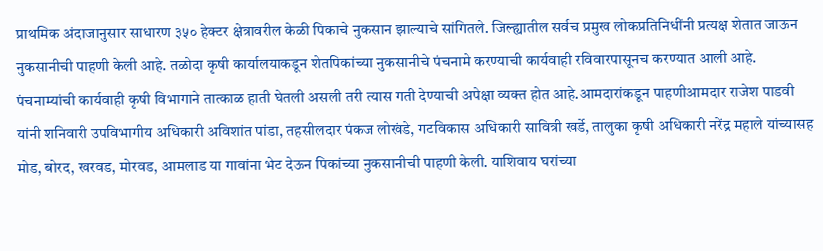प्राथमिक अंदाजानुसार साधारण ३५० हेक्टर क्षेत्रावरील केळी पिकाचे नुकसान झाल्याचे सांगितले. जिल्ह्यातील सर्वच प्रमुख लोकप्रतिनिधींनी प्रत्यक्ष शेतात जाऊन नुकसानीची पाहणी केली आहे. तळोदा कृषी कार्यालयाकडून शेतपिकांच्या नुकसानीचे पंचनामे करण्याची कार्यवाही रविवारपासूनच करण्यात आली आहे. पंचनाम्यांची कार्यवाही कृषी विभागाने तात्काळ हाती घेतली असली तरी त्यास गती देण्याची अपेक्षा व्यक्त होत आहे.आमदारांकडून पाहणीआमदार राजेश पाडवी यांनी शनिवारी उपविभागीय अधिकारी अविशांत पांडा, तहसीलदार पंकज लोखंडे, गटविकास अधिकारी सावित्री खर्डे, तालुका कृषी अधिकारी नरेंद्र महाले यांच्यासह मोड, बोरद, खरवड, मोरवड, आमलाड या गावांना भेट देऊन पिकांच्या नुकसानीची पाहणी केली. याशिवाय घरांच्या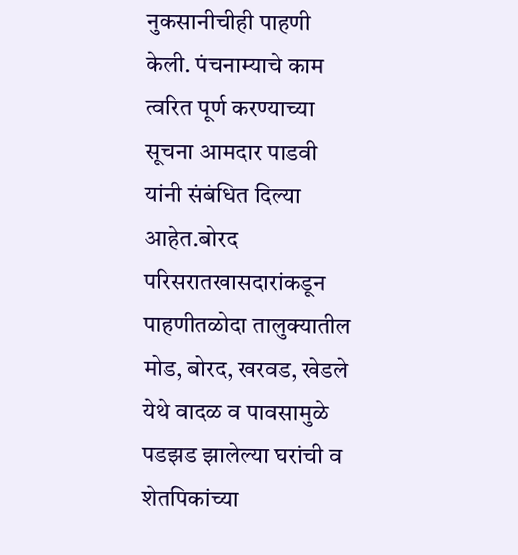नुकसानीचीही पाहणी केली. पंचनाम्याचे काम त्वरित पूर्ण करण्याच्या सूचना आमदार पाडवी यांनी संबंधित दिल्या आहेत.बोरद परिसरातखासदारांकडून पाहणीतळोदा तालुक्यातील मोड, बोरद, खरवड, खेडले येथे वादळ व पावसामुळे पडझड झालेल्या घरांची व शेतपिकांच्या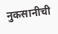नुकसानीची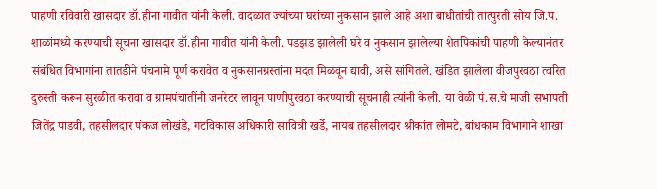पाहणी रविवारी खासदार डॉ.हीना गावीत यांनी केली. वादळात ज्यांच्या घरांच्या नुकसान झाले आहे अशा बाधीतांची तात्पुरती सोय जि.प. शाळांमध्ये करण्याची सूचना खासदार डॉ.हीना गावीत यांनी केली. पडझड झालेली घरे व नुकसान झालेल्या शेतपिकांची पाहणी केल्यानंतर संबंधित विभागांना तातडीने पंचनामे पूर्ण करावेत व नुकसानग्रस्तांना मदत मिळवून द्यावी, असे सांगितले. खंडित झालेला वीजपुरवठा त्वरित दुरुस्ती करून सुरळीत करावा व ग्रामपंचातींनी जनरेटर लावून पाणीपुरवठा करण्याची सूचनाही त्यांनी केली. या वेळी पं.स.चे माजी सभापती जितेंद्र पाडवी, तहसीलदार पंकज लोखंडे, गटविकास अधिकारी सावित्री खर्डे, नायब तहसीलदार श्रीकांत लोमटे, बांधकाम विभागाने शाखा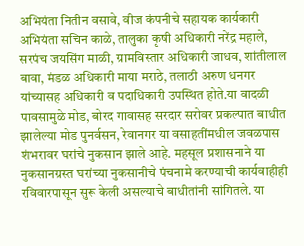अभियंता नितीन वसावे, वीज कंपनीचे सहायक कार्यकारी अभियंता सचिन काळे, तालुका कृषी अधिकारी नरेंद्र महाले, सरपंच जयसिंग माळी, ग्रामविस्तार अधिकारी जाधव, शांतीलाल बावा, मंडळ अधिकारी माया मराठे, तलाठी अरुण धनगर यांच्यासह अधिकारी व पदाधिकारी उपस्थित होते.या वादळी पावसामुळे मोड, बोरद गावासह सरदार सरोवर प्रकल्पात बाधीत झालेल्या मोड पुनर्वसन, रेवानगर या वसाहतींमधील जवळपास शंभरावर घरांचे नुकसान झाले आहे. महसूल प्रशासनाने या नुकसानग्रस्त घरांच्या नुकसानीचे पंचनामे करण्याची कार्यवाहीही रविवारपासून सुरू केली असल्याचे बाधीतांनी सांगितले. या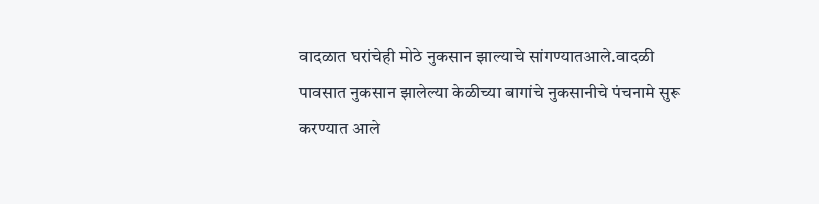वादळात घरांचेही मोठे नुकसान झाल्याचे सांगण्यातआले.वादळी पावसात नुकसान झालेल्या केळीच्या बागांचे नुकसानीचे पंचनामे सुरू करण्यात आले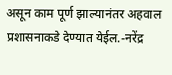असून काम पूर्ण झाल्यानंतर अहवाल प्रशासनाकडे देण्यात येईल.-नरेंद्र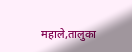महाले,तालुका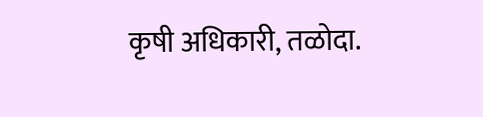कृषी अधिकारी, तळोदा.